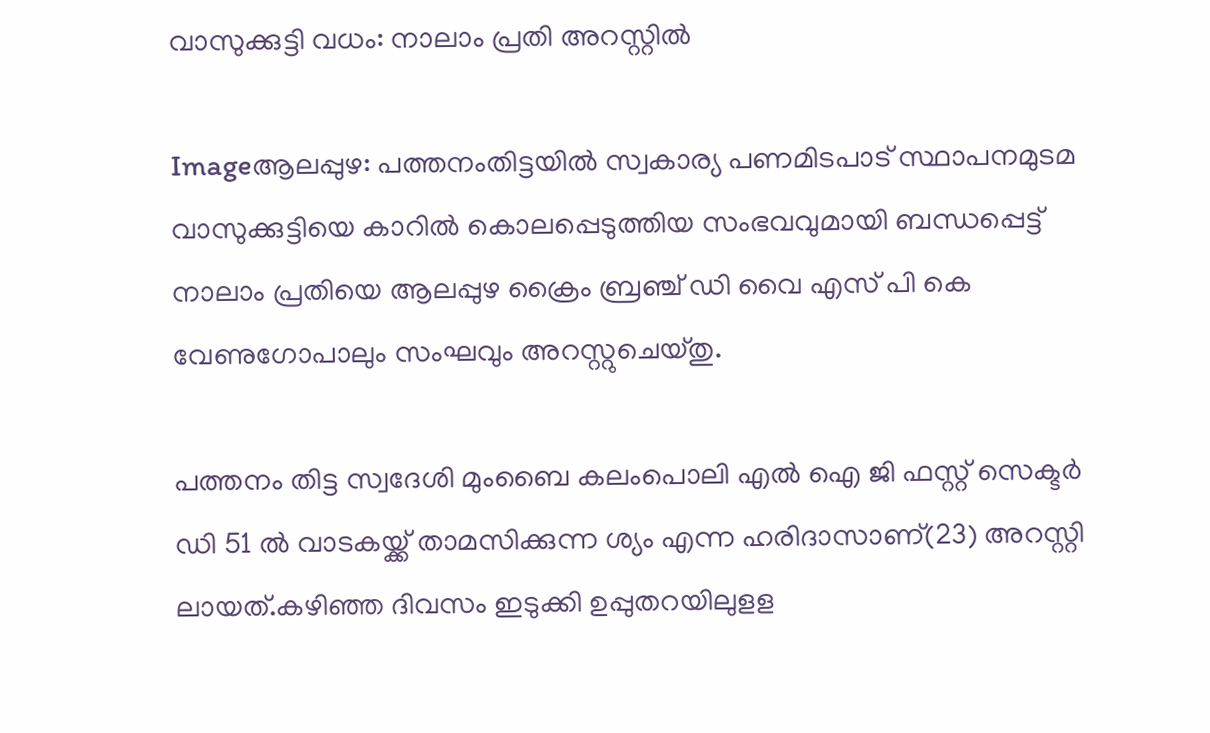വാസുക്കുട്ടി വധം: നാലാം പ്രതി അറസ്റ്റില്‍

Imageആലപ്പുഴ: പത്തനംതിട്ടയില്‍ സ്വകാര്യ പണമിടപാട്‌ സ്ഥാപനമുടമ വാസുക്കുട്ടിയെ കാറില്‍ കൊലപ്പെടുത്തിയ സംഭവവുമായി ബന്ധപ്പെട്ട്‌ നാലാം പ്രതിയെ ആലപ്പുഴ ക്രൈം ബ്രഞ്ച്‌ ഡി വൈ എസ്‌ പി കെ വേണുഗോപാലും സംഘവും അറസ്റ്റുചെയ്തു.

പത്തനം തിട്ട സ്വദേശി മുംബൈ കലംപൊലി എല്‍ ഐ ജി ഫസ്റ്റ്‌ സെക്ടര്‍ ഡി 51 ല്‍ വാടകയ്ക്ക്‌ താമസിക്കുന്ന ശ്യം എന്ന ഹരിദാസാണ്‌(23) അറസ്റ്റി ലായത്‌.കഴിഞ്ഞ ദിവസം ഇടുക്കി ഉപ്പുതറയിലുളള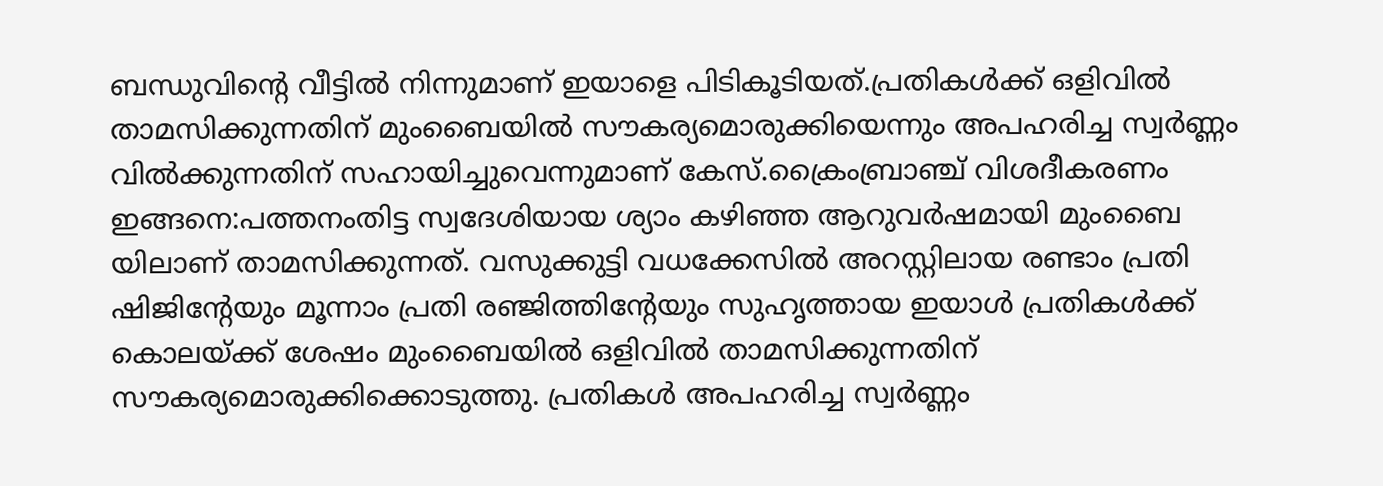ബന്ധുവിന്റെ വീട്ടില്‍ നിന്നുമാണ്‌ ഇയാളെ പിടികൂടിയത്‌.പ്രതികള്‍ക്ക്‌ ഒളിവില്‍ താമസിക്കുന്നതിന്‌ മുംബൈയില്‍ സൗകര്യമൊരുക്കിയെന്നും അപഹരിച്ച സ്വര്‍ണ്ണം വില്‍ക്കുന്നതിന്‌ സഹായിച്ചുവെന്നുമാണ്‌ കേസ്‌.ക്രൈംബ്രാഞ്ച്‌ വിശദീകരണം ഇങ്ങനെ:പത്തനംതിട്ട സ്വദേശിയായ ശ്യാം കഴിഞ്ഞ ആറുവര്‍ഷമായി മുംബൈ യിലാണ്‌ താമസിക്കുന്നത്‌. വസുക്കുട്ടി വധക്കേസില്‍ അറസ്റ്റിലായ രണ്ടാം പ്രതി ഷിജിന്റേയും മൂന്നാം പ്രതി രഞ്ജിത്തിന്റേയും സുഹൃത്തായ ഇയാള്‍ പ്രതികള്‍ക്ക്‌ കൊലയ്ക്ക്‌ ശേഷം മുംബൈയില്‍ ഒളിവില്‍ താമസിക്കുന്നതിന്‌ സൗകര്യമൊരുക്കിക്കൊടുത്തു. പ്രതികള്‍ അപഹരിച്ച സ്വര്‍ണ്ണം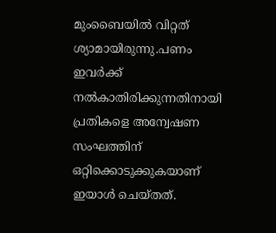മുംബൈയില്‍ വിറ്റത്‌ ശ്യാമായിരുന്നു.പണം ഇവര്‍ക്ക്‌ നല്‍കാതിരിക്കുന്നതിനായി പ്രതികളെ അന്വേഷണ സംഘത്തിന്‌ ഒറ്റിക്കൊടുക്കുകയാണ്‌ ഇയാള്‍ ചെയ്തത്‌.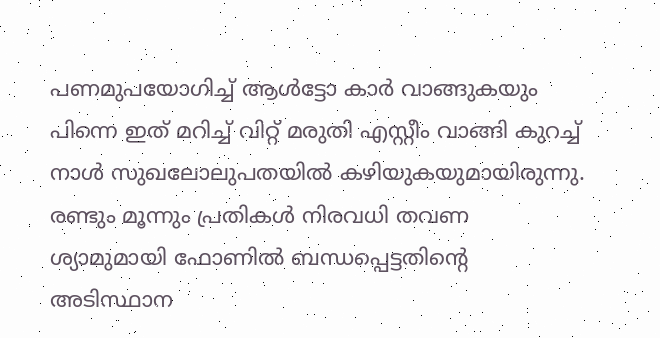പണമുപയോഗിച്ച്‌ ആള്‍ട്ടോ കാര്‍ വാങ്ങുകയും പിന്നെ ഇത്‌ മറിച്ച്‌ വിറ്റ്‌ മരുതി എസ്റ്റീം വാങ്ങി കുറച്ച്‌ നാള്‍ സുഖലോലുപതയില്‍ കഴിയുകയുമായിരുന്നു. രണ്ടും മൂന്നും പ്രതികള്‍ നിരവധി തവണ ശ്യാമുമായി ഫോണില്‍ ബന്ധപ്പെട്ടതിന്റെ അടിസ്ഥാന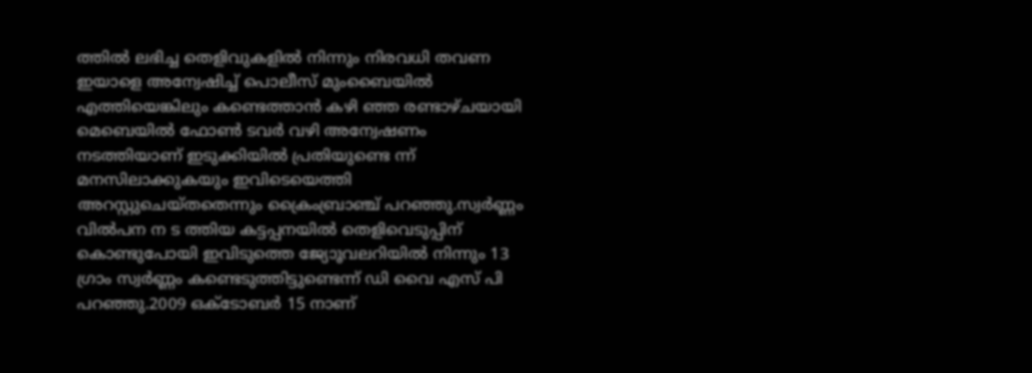ത്തില്‍ ലഭിച്ച തെളിവുകളില്‍ നിന്നും നിരവധി തവണ ഇയാളെ അന്വേഷിച്ച്‌ പൊലീസ്‌ മുംബൈയില്‍ എത്തിയെങ്കിലും കണ്ടെത്താന്‍ കഴി ഞ്ഞ രണ്ടാഴ്ചയായി മെബെയില്‍ ഫോണ്‍ ടവര്‍ വഴി അന്വേഷണം നടത്തിയാണ്‌ ഇടുക്കിയില്‍ പ്രതിയുണ്ടെ ന്ന്‌ മനസിലാക്കുകയും ഇവിടെയെത്തി അറസ്റ്റുചെയ്തതെന്നും ക്രൈംബ്രാഞ്ച്‌ പറഞ്ഞു.സ്വര്‍ണ്ണം വില്‍പന ന ട ത്തിയ കട്ടപ്പനയില്‍ തെളിവെടുപ്പിന്‌ കൊണ്ടുപോയി ഇവിടുത്തെ ജ്യോൂവലറിയില്‍ നിന്നും 13 ഗ്രാം സ്വര്‍ണ്ണം കണ്ടെടുത്തിട്ടുണ്ടെന്ന്‌ ഡി വൈ എസ്‌ പി പറഞ്ഞു.2009 ഒക്ടോബര്‍ 15 നാണ്‌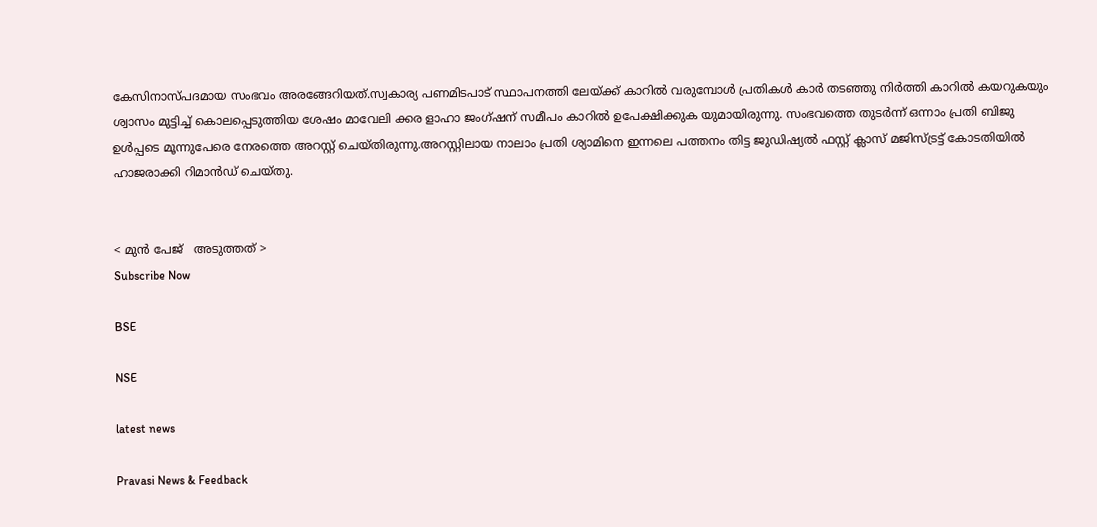കേസിനാസ്പദമായ സംഭവം അരങ്ങേറിയത്‌.സ്വകാര്യ പണമിടപാട്‌ സ്ഥാപനത്തി ലേയ്ക്ക്‌ കാറില്‍ വരുമ്പോള്‍ പ്രതികള്‍ കാര്‍ തടഞ്ഞു നിര്‍ത്തി കാറില്‍ കയറുകയും ശ്വാസം മുട്ടിച്ച്‌ കൊലപ്പെടുത്തിയ ശേഷം മാവേലി ക്കര ളാഹാ ജംഗ്ഷന്‌ സമീപം കാറില്‍ ഉപേക്ഷിക്കുക യുമായിരുന്നു. സംഭവത്തെ തുടര്‍ന്ന്‌ ഒന്നാം പ്രതി ബിജു ഉള്‍പ്പടെ മൂന്നുപേരെ നേരത്തെ അറസ്റ്റ്‌ ചെയ്തിരുന്നു.അറസ്റ്റിലായ നാലാം പ്രതി ശ്യാമിനെ ഇന്നലെ പത്തനം തിട്ട ജുഡിഷ്യല്‍ ഫസ്റ്റ്‌ ക്ലാസ്‌ മജിസ്ട്രട്ട്‌ കോടതിയില്‍ ഹാജരാക്കി റിമാന്‍ഡ്‌ ചെയ്തു.


< മുന്‍ പേജ്‌   അടുത്തത് >
Subscribe Now

BSE

NSE

latest news

Pravasi News & Feedback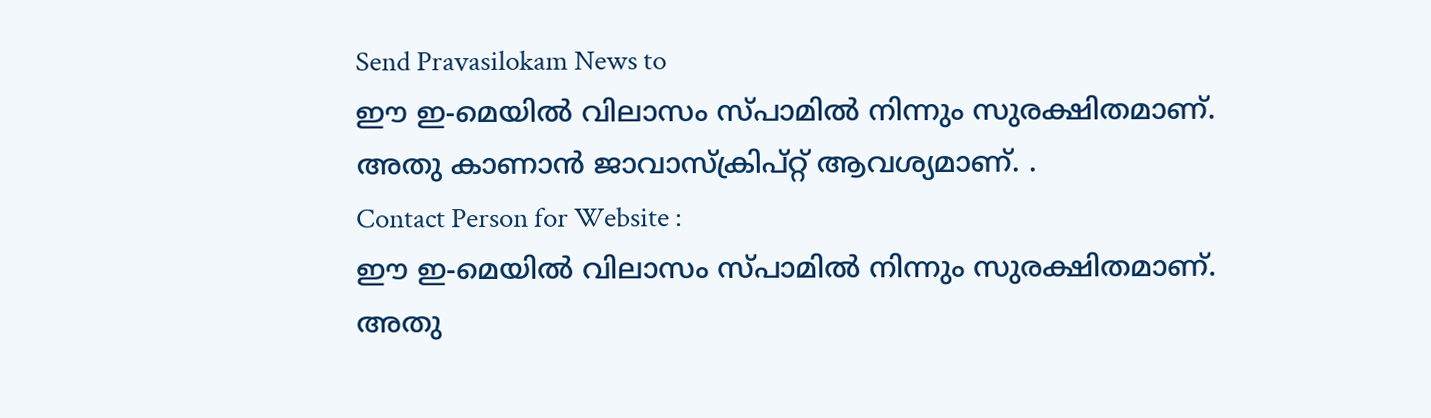Send Pravasilokam News to
ഈ ഇ-മെയില്‍ വിലാസം സ്‌പാമില്‍ നിന്നും സുരക്ഷിതമാണ്‌. അതു കാണാന്‍ ജാവാസ്ക്രിപ്റ്റ്‌ ആവശ്യമാണ്‌. .
Contact Person for Website :
ഈ ഇ-മെയില്‍ വിലാസം സ്‌പാമില്‍ നിന്നും സുരക്ഷിതമാണ്‌. അതു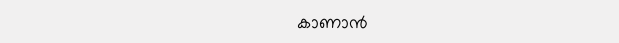കാണാന്‍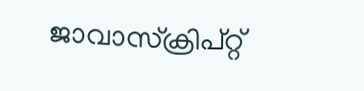ജാവാസ്ക്രിപ്റ്റ്‌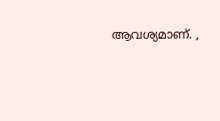ആവശ്യമാണ്‌. ,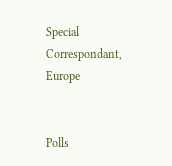Special Correspondant, Europe


Polls